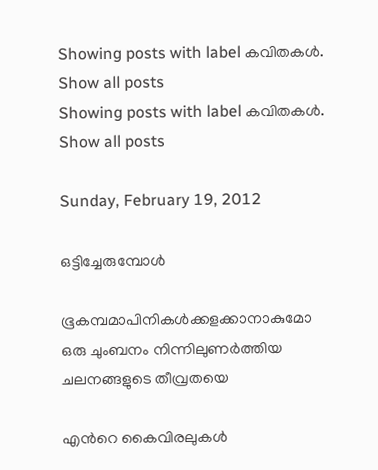Showing posts with label കവിതകള്‍. Show all posts
Showing posts with label കവിതകള്‍. Show all posts

Sunday, February 19, 2012

ഒട്ടിച്ചേരുമ്പോള്‍

ഭൂകമ്പമാപിനികള്‍ക്കളക്കാനാകുമോ
ഒരു ചുംബനം നിന്നിലുണര്‍ത്തിയ
ചലനങ്ങളുടെ തീവ്രതയെ

എന്‍റെ കൈവിരലുകള്‍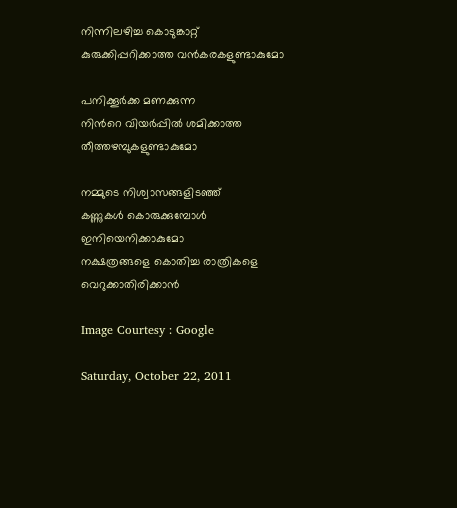നിന്നിലഴിച്ച കൊടുങ്കാറ്റ്
കുരുക്കിപ്പറിക്കാത്ത വന്‍കരകളുണ്ടാകുമോ

പനിക്കൂര്‍ക്ക മണക്കുന്ന
നിന്‍റെ വിയര്‍പ്പില്‍ ശമിക്കാത്ത
തീത്തഴമ്പുകളുണ്ടാകുമോ

നമ്മുടെ നിശ്വാസങ്ങളിടഞ്ഞ്
കണ്ണുകള്‍ കൊരുക്കുമ്പോള്‍
ഇനിയെനിക്കാകുമോ
നക്ഷത്രങ്ങളെ കൊതിച്ച രാത്രികളെ
വെറുക്കാതിരിക്കാന്‍

Image Courtesy : Google

Saturday, October 22, 2011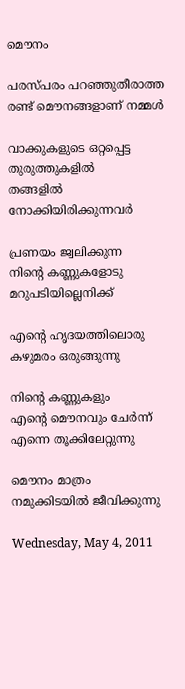മൌനം

പരസ്പരം പറഞ്ഞുതീരാത്ത
രണ്ട് മൌനങ്ങളാണ് നമ്മള്‍

വാക്കുകളുടെ ഒറ്റപ്പെട്ട തുരുത്തുകളില്‍
തങ്ങളില്‍ നോക്കിയിരിക്കുന്നവര്‍

പ്രണയം ജ്വലിക്കുന്ന
നിന്‍റെ കണ്ണുകളോടു
മറുപടിയില്ലെനിക്ക്

എന്‍റെ ഹൃദയത്തിലൊരു
കഴുമരം ഒരുങ്ങുന്നു

നിന്‍റെ കണ്ണുകളും
എന്‍റെ മൌനവും ചേര്‍ന്ന്
എന്നെ തൂക്കിലേറ്റുന്നു

മൌനം മാത്രം
നമുക്കിടയില്‍ ജീവിക്കുന്നു

Wednesday, May 4, 2011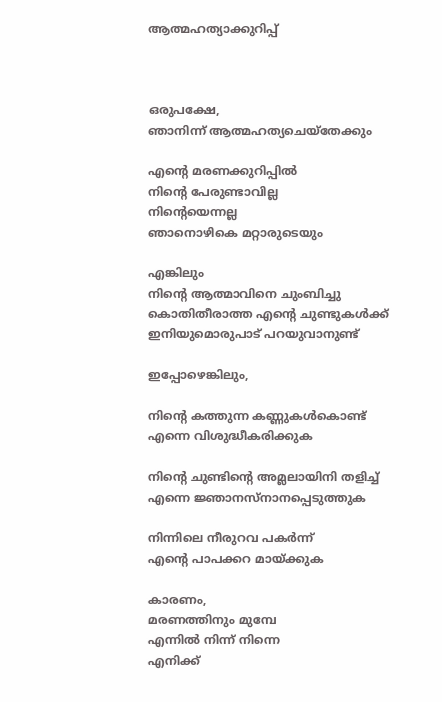ആത്മഹത്യാക്കുറിപ്പ്



ഒരുപക്ഷേ,
ഞാനിന്ന് ആത്മഹത്യചെയ്തേക്കും

എന്‍റെ മരണക്കുറിപ്പില്‍
നിന്‍റെ പേരുണ്ടാവില്ല
നിന്‍റെയെന്നല്ല
ഞാനൊഴികെ മറ്റാരുടെയും

എങ്കിലും
നിന്‍റെ ആത്മാവിനെ ചുംബിച്ചു
കൊതിതീരാത്ത എന്‍റെ ചുണ്ടുകള്‍ക്ക്
ഇനിയുമൊരുപാട് പറയുവാനുണ്ട്

ഇപ്പോഴെങ്കിലും,

നിന്‍റെ കത്തുന്ന കണ്ണുകള്‍കൊണ്ട്
എന്നെ വിശുദ്ധീകരിക്കുക

നിന്‍റെ ചുണ്ടിന്‍റെ അമ്ലലായിനി തളിച്ച്
എന്നെ ജ്ഞാനസ്നാനപ്പെടുത്തുക

നിന്നിലെ നീരുറവ പകര്‍ന്ന്
എന്‍റെ പാപക്കറ മായ്ക്കുക

കാരണം,
മരണത്തിനും മുമ്പേ
എന്നില്‍ നിന്ന് നിന്നെ
എനിക്ക്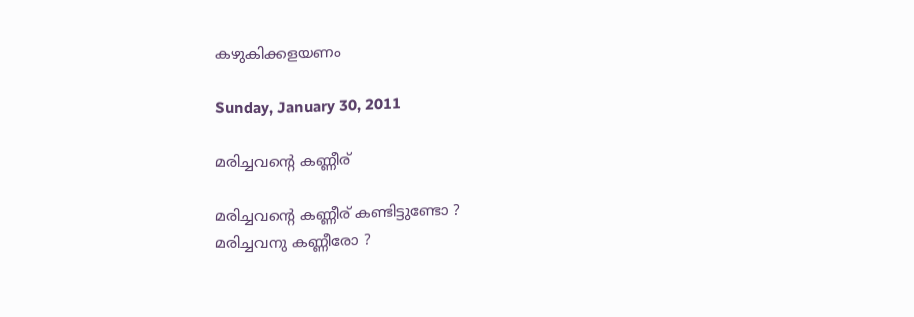കഴുകിക്കളയണം

Sunday, January 30, 2011

മരിച്ചവന്‍റെ കണ്ണീര്

മരിച്ചവന്‍റെ കണ്ണീര് കണ്ടിട്ടുണ്ടോ ?
മരിച്ചവനു കണ്ണീരോ ?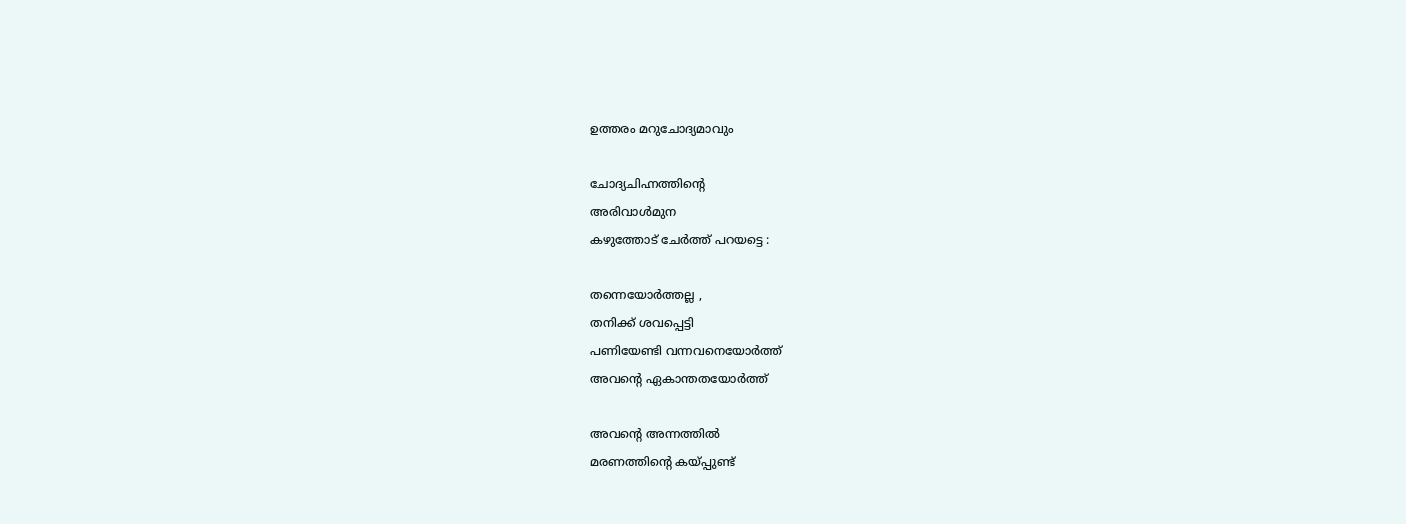ഉത്തരം മറുചോദ്യമാവും

ചോദ്യചിഹ്നത്തിന്‍റെ
അരിവാള്‍മുന
കഴുത്തോട് ചേര്‍ത്ത് പറയട്ടെ :

തന്നെയോര്‍ത്തല്ല ,
തനിക്ക് ശവപ്പെട്ടി
പണിയേണ്ടി വന്നവനെയോര്‍ത്ത്
അവന്‍റെ ഏകാന്തതയോര്‍ത്ത്

അവന്‍റെ അന്നത്തില്‍
മരണത്തിന്‍റെ കയ്പ്പുണ്ട്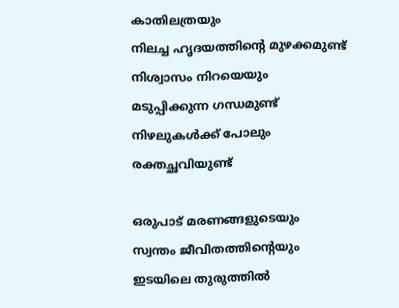കാതിലത്രയും
നിലച്ച ഹൃദയത്തിന്‍റെ മുഴക്കമുണ്ട്
നിശ്വാസം നിറയെയും
മടുപ്പിക്കുന്ന ഗന്ധമുണ്ട്
നിഴലുകള്‍ക്ക് പോലും
രക്തച്ഛവിയുണ്ട്

ഒരുപാട് മരണങ്ങളുടെയും
സ്വന്തം ജീവിതത്തിന്‍റെയും
ഇടയിലെ തുരുത്തില്‍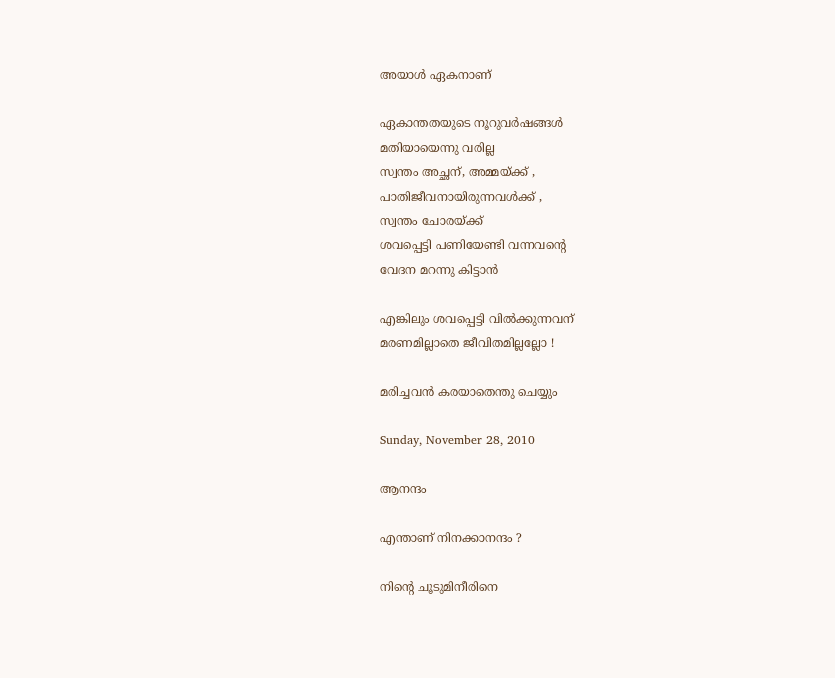അയാള്‍ ഏകനാണ്

ഏകാന്തതയുടെ നൂറുവര്‍ഷങ്ങള്‍
മതിയായെന്നു വരില്ല
സ്വന്തം അച്ഛന്, അമ്മയ്ക്ക് ,
പാതിജീവനായിരുന്നവള്‍ക്ക് ,
സ്വന്തം ചോരയ്ക്ക്
ശവപ്പെട്ടി പണിയേണ്ടി വന്നവന്‍റെ
വേദന മറന്നു കിട്ടാന്‍

എങ്കിലും ശവപ്പെട്ടി വില്‍ക്കുന്നവന്
മരണമില്ലാതെ ജീവിതമില്ലല്ലോ !

മരിച്ചവന്‍ കരയാതെന്തു ചെയ്യും

Sunday, November 28, 2010

ആനന്ദം

എന്താണ് നിനക്കാനന്ദം ?

നിന്‍റെ ചൂടുമിനീരിനെ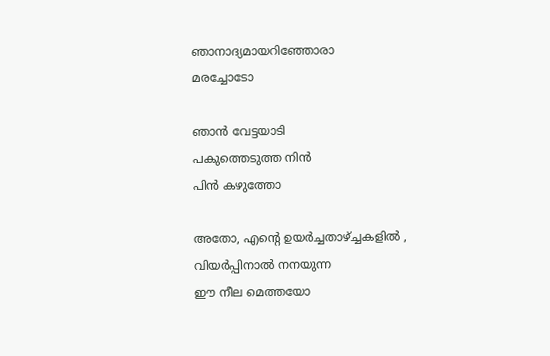ഞാനാദ്യമായറിഞ്ഞോരാ
മരച്ചോടോ

ഞാന്‍ വേട്ടയാടി
പകുത്തെടുത്ത നിന്‍
പിന്‍ കഴുത്തോ

അതോ, എന്‍റെ ഉയര്‍ച്ചതാഴ്ച്ചകളില്‍ ,
വിയര്‍പ്പിനാല്‍ നനയുന്ന
ഈ നീല മെത്തയോ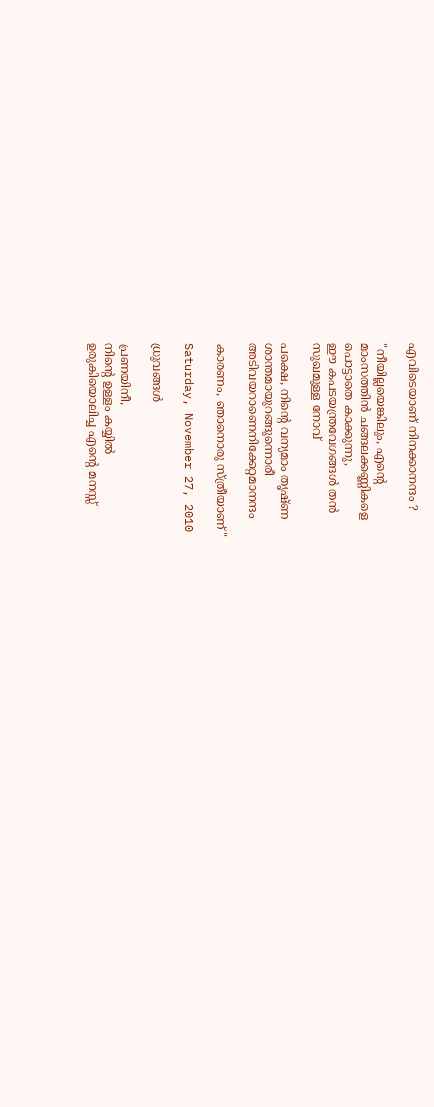എവിടെയാണ് നിനക്കാനന്ദം ?

"നീയില്ലയെങ്കിലും, എന്‍റെ
മാംസത്തിന്‍ ചങ്ങലക്കണ്ണികളെ
പൊട്ടാതെ കാക്കുന്നു,
ഈ കപടയന്ത്രവേഗങ്ങള്‍ തന്‍
സുഖമുള്ള നോവ്‌

പക്ഷെ, നിന്‍റെ വന്യമാം തൃഷ്ണ
ശാന്തമായുറങ്ങുന്നൊരീ
അടിവയറാണെനിക്കേറ്റമാനന്ദം

കാരണം, ഞാനൊരു സ്ത്രീയാണ്"

Saturday, November 27, 2010

ധ്രുവങ്ങള്‍

പ്രണയിനീ,
നിന്‍റെ ഉള്ളം കയ്യില്‍
ഉരുകിയൊലിച്ച എന്‍റെ മനസ്സ്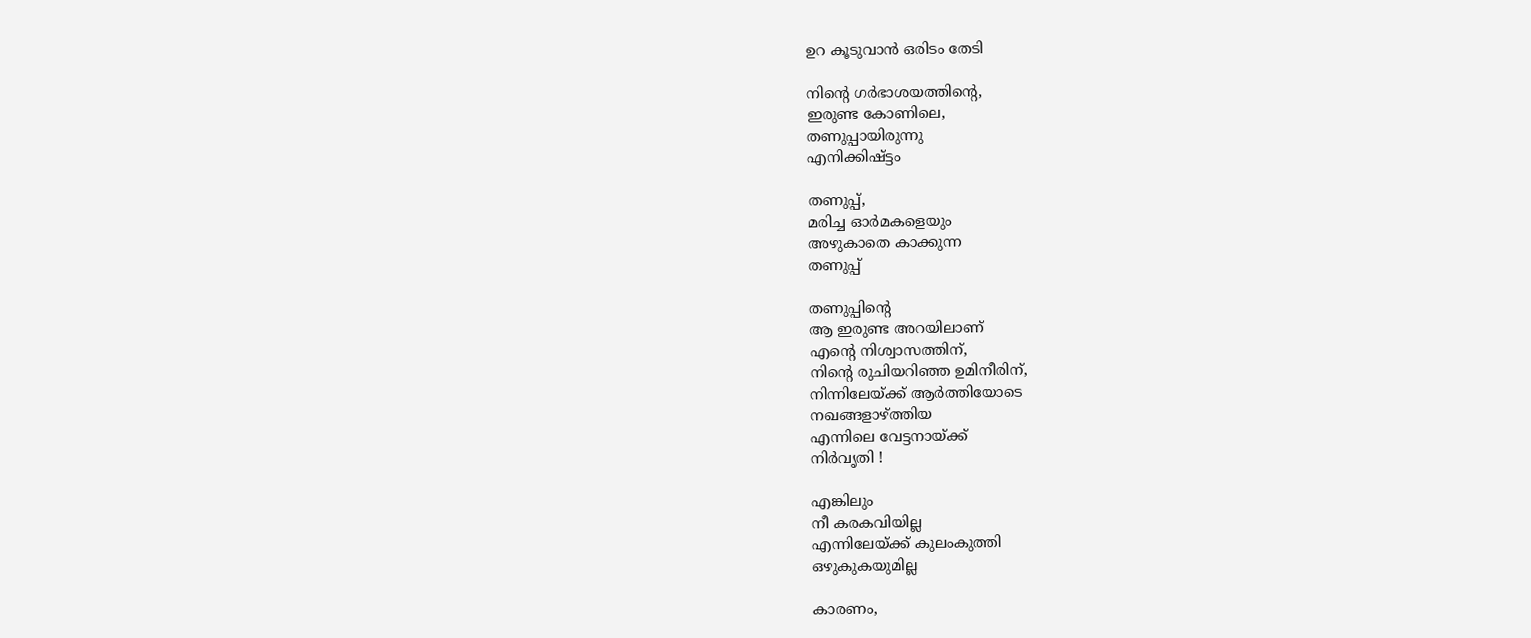ഉറ കൂടുവാന്‍ ഒരിടം തേടി

നിന്‍റെ ഗര്‍ഭാശയത്തിന്‍റെ,
ഇരുണ്ട കോണിലെ,
തണുപ്പായിരുന്നു
എനിക്കിഷ്ട്ടം

തണുപ്പ്,
മരിച്ച ഓര്‍മകളെയും
അഴുകാതെ കാക്കുന്ന
തണുപ്പ്

തണുപ്പിന്‍റെ
ആ ഇരുണ്ട അറയിലാണ്
എന്‍റെ നിശ്വാസത്തിന്,
നിന്‍റെ രുചിയറിഞ്ഞ ഉമിനീരിന്,
നിന്നിലേയ്ക്ക് ആര്‍ത്തിയോടെ
നഖങ്ങളാഴ്ത്തിയ
എന്നിലെ വേട്ടനായ്ക്ക്
നിര്‍വൃതി !

എങ്കിലും
നീ കരകവിയില്ല
എന്നിലേയ്ക്ക് കുലംകുത്തി
ഒഴുകുകയുമില്ല

കാരണം,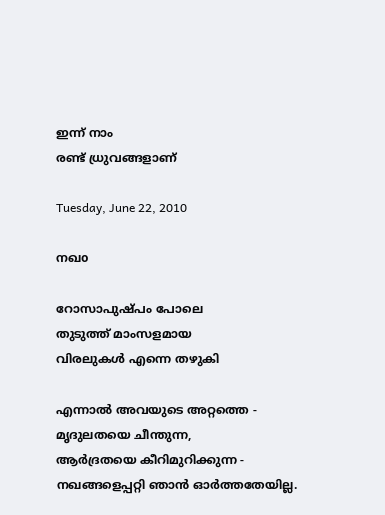ഇന്ന് നാം
രണ്ട് ധ്രുവങ്ങളാണ്

Tuesday, June 22, 2010

നഖo

റോസാപുഷ്പം പോലെ
തുടുത്ത് മാംസളമായ
വിരലുകള്‍ എന്നെ തഴുകി

എന്നാല്‍ അവയുടെ അറ്റത്തെ -
മൃദുലതയെ ചീന്തുന്ന,
ആര്‍ദ്രതയെ കീറിമുറിക്കുന്ന -
നഖങ്ങളെപ്പറ്റി ഞാന്‍ ഓര്‍ത്തതേയില്ല.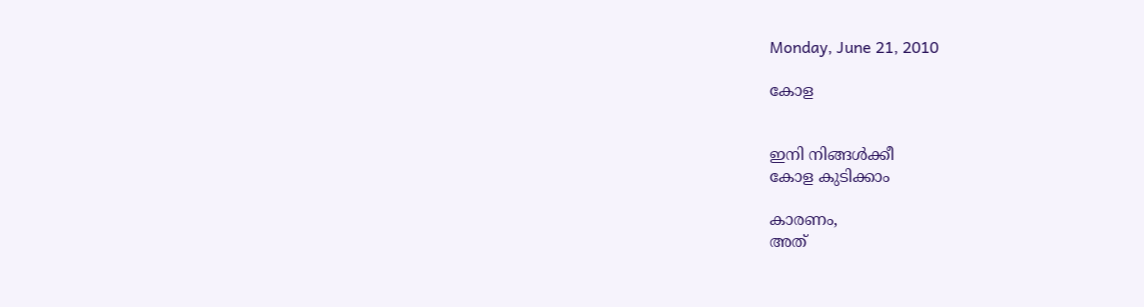Monday, June 21, 2010

കോള


ഇനി നിങ്ങള്‍ക്കീ
കോള കുടിക്കാം

കാരണം,
അത്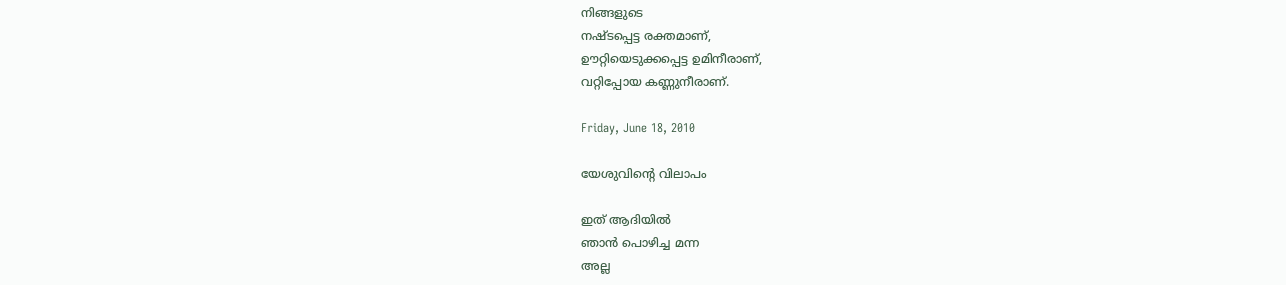നിങ്ങളുടെ
നഷ്ടപ്പെട്ട രക്തമാണ്,
ഊറ്റിയെടുക്കപ്പെട്ട ഉമിനീരാണ്,
വറ്റിപ്പോയ കണ്ണുനീരാണ്.

Friday, June 18, 2010

യേശുവിന്‍റെ വിലാപം

ഇത് ആദിയില്‍
ഞാന്‍ പൊഴിച്ച മന്ന
അല്ല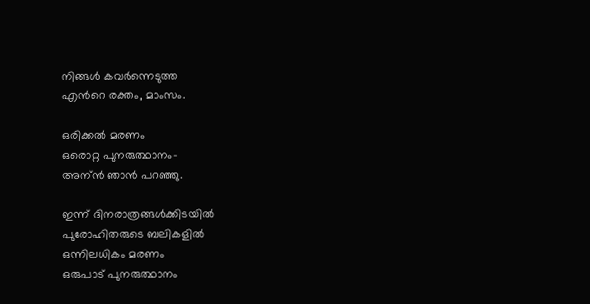നിങ്ങള്‍ കവര്‍ന്നെടുത്ത
എന്‍റെ രക്തം, മാംസം.

ഒരിക്കല്‍ മരണം
ഒരൊറ്റ പുനരുത്ഥാനം-
അന്ന്‍ ഞാന്‍ പറഞ്ഞു.

ഇന്ന് ദിനരാത്രങ്ങള്‍ക്കിടയില്‍
പുരോഹിതരുടെ ബലികളില്‍
ഒന്നിലധികം മരണം
ഒരുപാട് പുനരുത്ഥാനം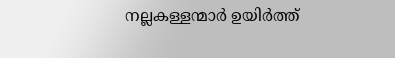നല്ലകള്ളന്മാര്‍ ഉയിര്‍ത്ത്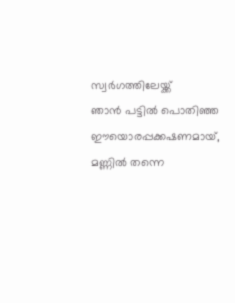സ്വര്‍ഗത്തിലേയ്ക്ക്
ഞാന്‍ പട്ടില്‍ പൊതിഞ്ഞ
ഈയൊരപ്പക്കഷണമായ്,
മണ്ണില്‍ തന്നെ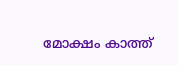മോക്ഷം കാത്ത്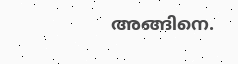അങ്ങിനെ.